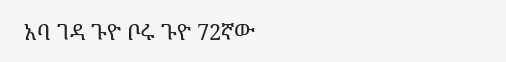አባ ገዳ ጉዮ ቦሩ ጉዮ 72ኛው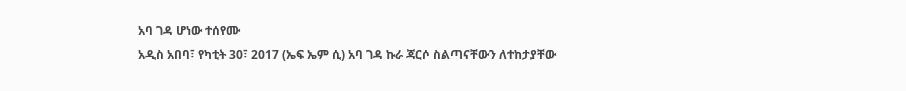አባ ገዳ ሆነው ተሰየሙ
አዲስ አበባ፣ የካቲት 30፣ 2017 (ኤፍ ኤም ሲ) አባ ገዳ ኩራ ጃርሶ ስልጣናቸውን ለተከታያቸው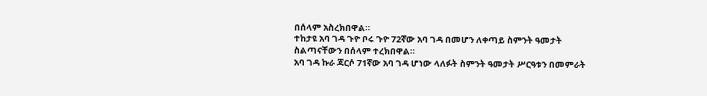በሰላም አስረክበዋል።
ተከታዩ አባ ገዳ ጉዮ ቦሩ ጉዮ 72ኛው አባ ገዳ በመሆን ለቀጣይ ስምንት ዓመታት ስልጣናቸውን በሰላም ተረክበዋል።
አባ ገዳ ኩራ ጃርሶ 71ኛው አባ ገዳ ሆነው ላለፉት ስምንት ዓመታት ሥርዓቱን በመምራት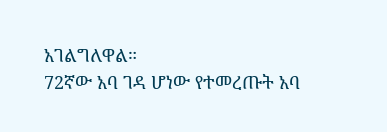አገልግለዋል።
72ኛው አባ ገዳ ሆነው የተመረጡት አባ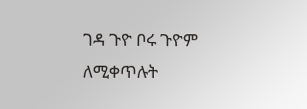ገዳ ጉዮ ቦሩ ጉዮም ለሚቀጥሉት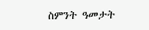ስምንት ዓመታት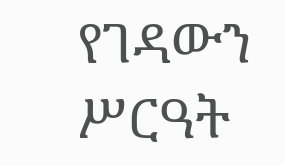የገዳውን ሥርዓት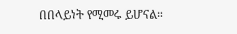በበላይነት የሚመሩ ይሆናል።